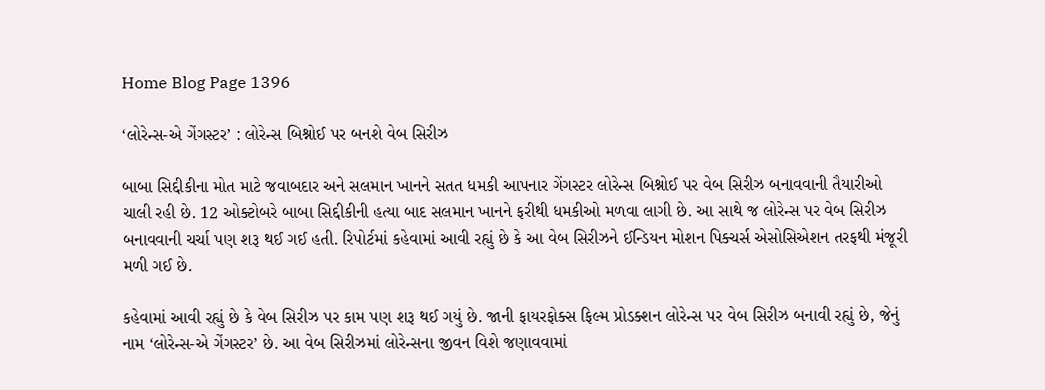Home Blog Page 1396

‘લોરેન્સ-એ ગેંગસ્ટર’ : લોરેન્સ બિશ્નોઈ પર બનશે વેબ સિરીઝ

બાબા સિદ્દીકીના મોત માટે જવાબદાર અને સલમાન ખાનને સતત ધમકી આપનાર ગેંગસ્ટર લોરેન્સ બિશ્નોઈ પર વેબ સિરીઝ બનાવવાની તૈયારીઓ ચાલી રહી છે. 12 ઓક્ટોબરે બાબા સિદ્દીકીની હત્યા બાદ સલમાન ખાનને ફરીથી ધમકીઓ મળવા લાગી છે. આ સાથે જ લોરેન્સ પર વેબ સિરીઝ બનાવવાની ચર્ચા પણ શરૂ થઈ ગઈ હતી. રિપોર્ટમાં કહેવામાં આવી રહ્યું છે કે આ વેબ સિરીઝને ઈન્ડિયન મોશન પિક્ચર્સ એસોસિએશન તરફથી મંજૂરી મળી ગઈ છે.

કહેવામાં આવી રહ્યું છે કે વેબ સિરીઝ પર કામ પણ શરૂ થઈ ગયું છે. જાની ફાયરફોક્સ ફિલ્મ પ્રોડક્શન લોરેન્સ પર વેબ સિરીઝ બનાવી રહ્યું છે, જેનું નામ ‘લોરેન્સ-એ ગેંગસ્ટર’ છે. આ વેબ સિરીઝમાં લોરેન્સના જીવન વિશે જણાવવામાં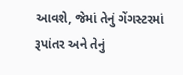આવશે, જેમાં તેનું ગેંગસ્ટરમાં રૂપાંતર અને તેનું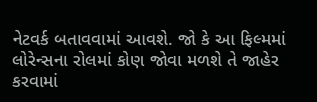નેટવર્ક બતાવવામાં આવશે. જો કે આ ફિલ્મમાં લોરેન્સના રોલમાં કોણ જોવા મળશે તે જાહેર કરવામાં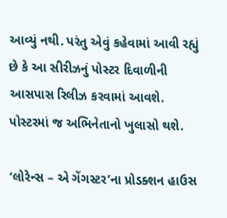આવ્યું નથી. પરંતુ એવું કહેવામાં આવી રહ્યું છે કે આ સીરીઝનું પોસ્ટર દિવાળીની આસપાસ રિલીઝ કરવામાં આવશે. પોસ્ટરમાં જ અભિનેતાનો ખુલાસો થશે.

‘લોરેન્સ – એ ગેંગસ્ટર’ના પ્રોડક્શન હાઉસ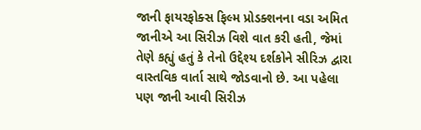જાની ફાયરફોક્સ ફિલ્મ પ્રોડક્શનના વડા અમિત જાનીએ આ સિરીઝ વિશે વાત કરી હતી, જેમાં તેણે કહ્યું હતું કે તેનો ઉદ્દેશ્ય દર્શકોને સીરિઝ દ્વારા વાસ્તવિક વાર્તા સાથે જોડવાનો છે. આ પહેલા પણ જાની આવી સિરીઝ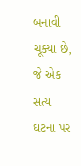બનાવી ચૂક્યા છે, જે એક સત્ય ઘટના પર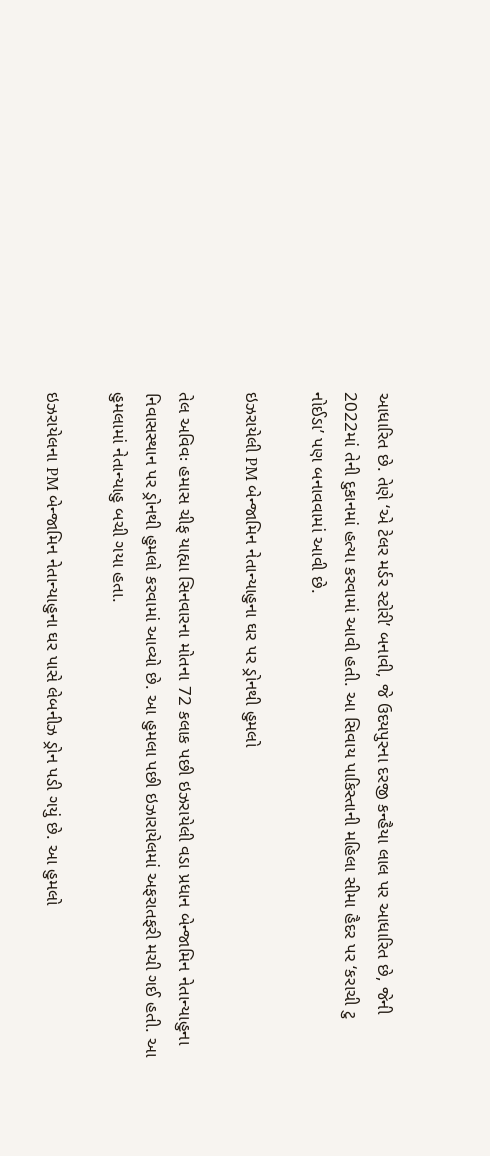આધારિત છે. તેણે ‘એ ટેલર મર્ડર સ્ટોરી’ બનાવી, જે ઉદયપુરના દરજી કન્હૈયા લાલ પર આધારિત છે, જેની 2022માં તેની દુકાનમાં હત્યા કરવામાં આવી હતી. આ સિવાય પાકિસ્તાની મહિલા સીમા હૈદર પર ‘કરાચી ટુ નોઈડા’ પણ બનાવવામાં આવી છે.

ઇઝરાયેલી PM બેન્જામિન નેતાન્યાહુના ઘર પર ડ્રોનથી હુમલો

તેલ અવિવઃ હમાસ ચીફ યાહ્યા સિનવારના મોતના 72 કલાક પછી ઇઝરાયેલી વડા પ્રધાન બેન્જામિન નેતાન્યાહુના નિવાસસ્થાન પર ડ્રોનથી હુમલો કરવામાં આવ્યો છે. આ હુમલા પછી ઇઝારાયેલમાં અફરાતફરી મચી ગઈ હતી. આ હુમલામાં નેતાન્યાહુ બચી ગયા હતા.

ઇઝરાયેલના PM બેન્જામિન નેતાન્યાહુના ઘર પાસે લેબનીઝ ડ્રોન પડી ગયું છે. આ હુમલો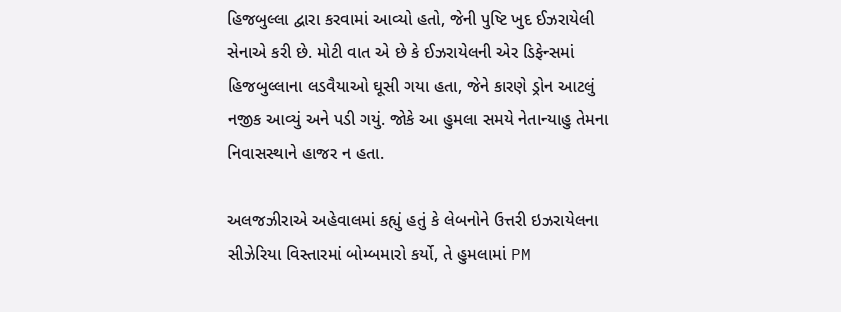હિજબુલ્લા દ્વારા કરવામાં આવ્યો હતો, જેની પુષ્ટિ ખુદ ઈઝરાયેલી સેનાએ કરી છે. મોટી વાત એ છે કે ઈઝરાયેલની એર ડિફેન્સમાં હિજબુલ્લાના લડવૈયાઓ ઘૂસી ગયા હતા, જેને કારણે ડ્રોન આટલું નજીક આવ્યું અને પડી ગયું. જોકે આ હુમલા સમયે નેતાન્યાહુ તેમના નિવાસસ્થાને હાજર ન હતા.

અલજઝીરાએ અહેવાલમાં કહ્યું હતું કે લેબનોને ઉત્તરી ઇઝરાયેલના સીઝેરિયા વિસ્તારમાં બોમ્બમારો કર્યો, તે હુમલામાં PM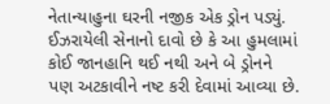નેતાન્યાહુના ઘરની નજીક એક ડ્રોન પડ્યું. ઈઝરાયેલી સેનાનો દાવો છે કે આ હુમલામાં કોઈ જાનહાનિ થઈ નથી અને બે ડ્રોનને પણ અટકાવીને નષ્ટ કરી દેવામાં આવ્યા છે.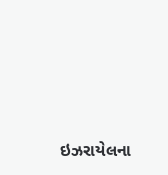ઇઝરાયેલના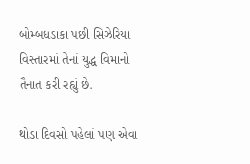બોમ્બધડાકા પછી સિઝેરિયા વિસ્તારમાં તેનાં યુદ્ધ વિમાનો તૈનાત કરી રહ્યું છે.

થોડા દિવસો પહેલાં પણ એવા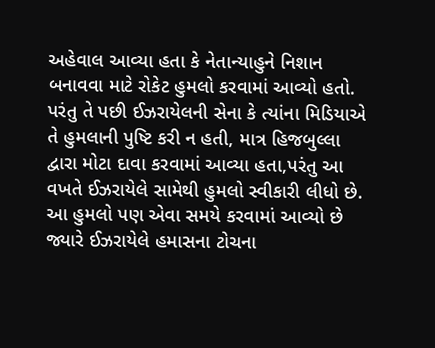અહેવાલ આવ્યા હતા કે નેતાન્યાહુને નિશાન બનાવવા માટે રોકેટ હુમલો કરવામાં આવ્યો હતો. પરંતુ તે પછી ઈઝરાયેલની સેના કે ત્યાંના મિડિયાએ તે હુમલાની પુષ્ટિ કરી ન હતી, માત્ર હિજબુલ્લા દ્વારા મોટા દાવા કરવામાં આવ્યા હતા,પરંતુ આ વખતે ઈઝરાયેલે સામેથી હુમલો સ્વીકારી લીધો છે. આ હુમલો પણ એવા સમયે કરવામાં આવ્યો છે જ્યારે ઈઝરાયેલે હમાસના ટોચના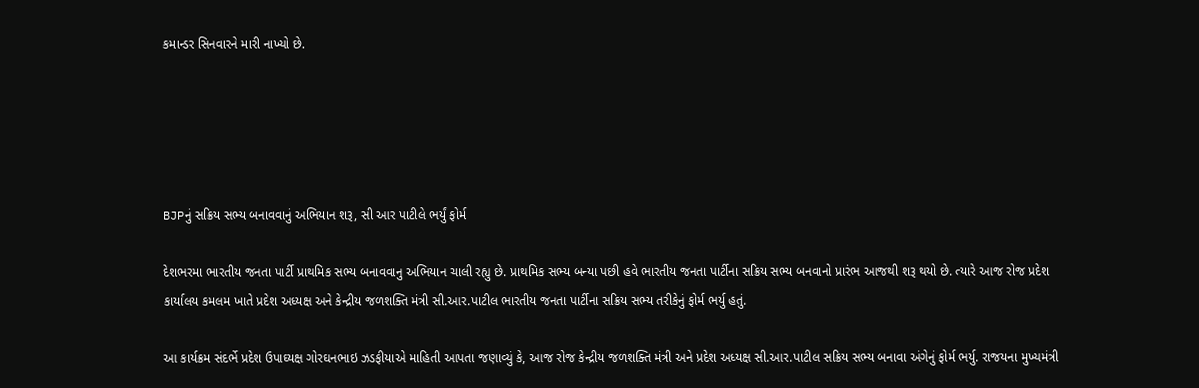કમાન્ડર સિનવારને મારી નાખ્યો છે.





BJPનું સક્રિય સભ્ય બનાવવાનું અભિયાન શરૂ, સી આર પાટીલે ભર્યું ફોર્મ

દેશભરમા ભારતીય જનતા પાર્ટી પ્રાથમિક સભ્ય બનાવવાનુ અભિયાન ચાલી રહ્યુ છે. પ્રાથમિક સભ્ય બન્યા પછી હવે ભારતીય જનતા પાર્ટીના સક્રિય સભ્ય બનવાનો પ્રારંભ આજથી શરૂ થયો છે. ત્યારે આજ રોજ પ્રદેશ કાર્યાલય કમલમ ખાતે પ્રદેશ અધ્યક્ષ અને કેન્દ્રીય જળશક્તિ મંત્રી સી.આર.પાટીલ ભારતીય જનતા પાર્ટીના સક્રિય સભ્ય તરીકેનું ફોર્મ ભર્યુ હતું.

આ કાર્યક્રમ સંદર્ભે પ્રદેશ ઉપાઘ્યક્ષ ગોરઘનભાઇ ઝડફીયાએ માહિતી આપતા જણાવ્યું કે, આજ રોજ કેન્દ્રીય જળશક્તિ મંત્રી અને પ્રદેશ અધ્યક્ષ સી.આર.પાટીલ સક્રિય સભ્ય બનાવા અંગેનું ફોર્મ ભર્યુ. રાજયના મુખ્યમંત્રી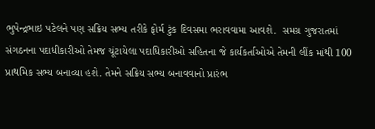ભુપેન્દ્રભાઇ પટેલને પણ સક્રિય સભ્ય તરીકે ફોર્મ ટુંક દિવસમા ભરાવવામા આવશે.  સમગ્ર ગુજરાતમાં સંગઠનના પદાધીકારીઓ તેમજ ચૂંટાયેલા પદાધિકારીઓ સહિતના જે કાર્યકર્તાઓએ તેમની લીંક માંથી 100 પ્રાથમિક સભ્ય બનાવ્યા હશે. તેમને સક્રિય સભ્ય બનાવવાનો પ્રારંભ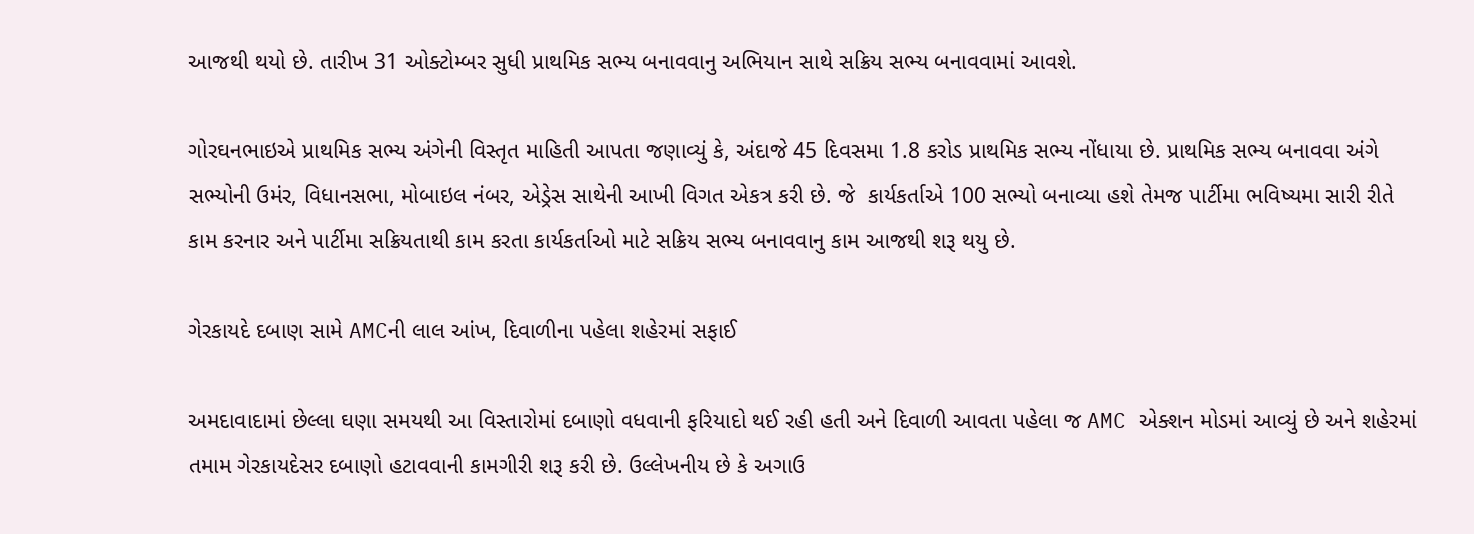આજથી થયો છે. તારીખ 31 ઓક્ટોમ્બર સુધી પ્રાથમિક સભ્ય બનાવવાનુ અભિયાન સાથે સક્રિય સભ્ય બનાવવામાં આવશે.

ગોરઘનભાઇએ પ્રાથમિક સભ્ય અંગેની વિસ્તૃત માહિતી આપતા જણાવ્યું કે, અંદાજે 45 દિવસમા 1.8 કરોડ પ્રાથમિક સભ્ય નોંધાયા છે. પ્રાથમિક સભ્ય બનાવવા અંગે સભ્યોની ઉમંર, વિધાનસભા, મોબાઇલ નંબર, એડ્રેસ સાથેની આખી વિગત એકત્ર કરી છે. જે  કાર્યકર્તાએ 100 સભ્યો બનાવ્યા હશે તેમજ પાર્ટીમા ભવિષ્યમા સારી રીતે કામ કરનાર અને પાર્ટીમા સક્રિયતાથી કામ કરતા કાર્યકર્તાઓ માટે સક્રિય સભ્ય બનાવવાનુ કામ આજથી શરૂ થયુ છે.

ગેરકાયદે દબાણ સામે AMCની લાલ આંખ, દિવાળીના પહેલા શહેરમાં સફાઈ

અમદાવાદામાં છેલ્લા ઘણા સમયથી આ વિસ્તારોમાં દબાણો વધવાની ફરિયાદો થઈ રહી હતી અને દિવાળી આવતા પહેલા જ AMC એક્શન મોડમાં આવ્યું છે અને શહેરમાં તમામ ગેરકાયદેસર દબાણો હટાવવાની કામગીરી શરૂ કરી છે. ઉલ્લેખનીય છે કે અગાઉ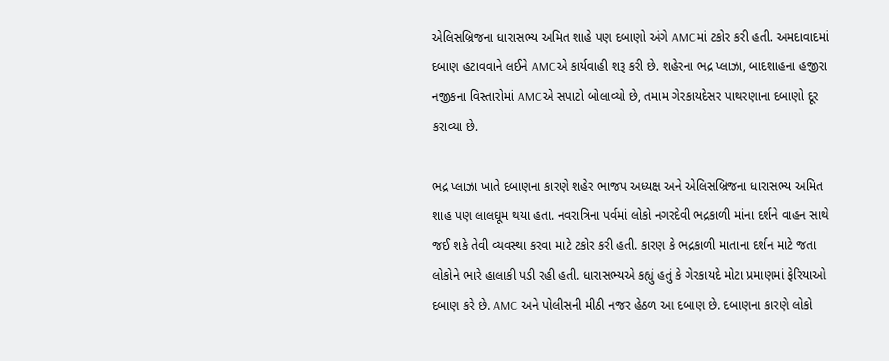એલિસબ્રિજના ધારાસભ્ય અમિત શાહે પણ દબાણો અંગે AMCમાં ટકોર કરી હતી. અમદાવાદમાં દબાણ હટાવવાને લઈને AMCએ કાર્યવાહી શરૂ કરી છે. શહેરના ભદ્ર પ્લાઝા, બાદશાહના હજીરા નજીકના વિસ્તારોમાં AMCએ સપાટો બોલાવ્યો છે, તમામ ગેરકાયદેસર પાથરણાના દબાણો દૂર કરાવ્યા છે.

ભદ્ર પ્લાઝા ખાતે દબાણના કારણે શહેર ભાજપ અધ્યક્ષ અને એલિસબ્રિજના ધારાસભ્ય અમિત શાહ પણ લાલઘૂમ થયા હતા. નવરાત્રિના પર્વમાં લોકો નગરદેવી ભદ્રકાળી માંના દર્શને વાહન સાથે જઈ શકે તેવી વ્યવસ્થા કરવા માટે ટકોર કરી હતી. કારણ કે ભદ્રકાળી માતાના દર્શન માટે જતા લોકોને ભારે હાલાકી પડી રહી હતી. ધારાસભ્યએ કહ્યું હતું કે ગેરકાયદે મોટા પ્રમાણમાં ફેરિયાઓ દબાણ કરે છે. AMC અને પોલીસની મીઠી નજર હેઠળ આ દબાણ છે. દબાણના કારણે લોકો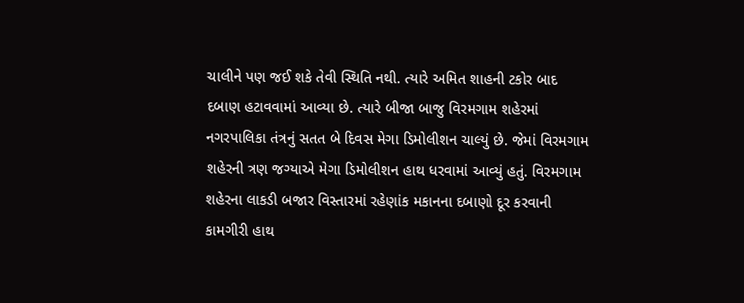ચાલીને પણ જઈ શકે તેવી સ્થિતિ નથી. ત્યારે અમિત શાહની ટકોર બાદ દબાણ હટાવવામાં આવ્યા છે. ત્યારે બીજા બાજુ વિરમગામ શહેરમાં નગરપાલિકા તંત્રનું સતત બે દિવસ મેગા ડિમોલીશન ચાલ્યું છે. જેમાં વિરમગામ શહેરની ત્રણ જગ્યાએ મેગા ડિમોલીશન હાથ ધરવામાં આવ્યું હતું. વિરમગામ શહેરના લાકડી બજાર વિસ્તારમાં રહેણાંક મકાનના દબાણો દૂર કરવાની કામગીરી હાથ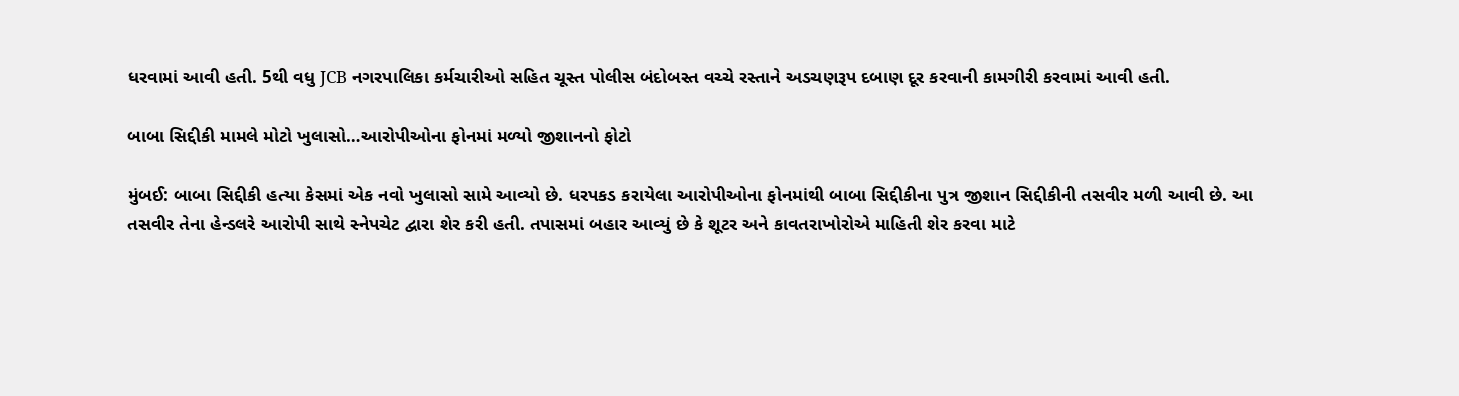ધરવામાં આવી હતી. 5થી વધુ JCB નગરપાલિકા કર્મચારીઓ સહિત ચૂસ્ત પોલીસ બંદોબસ્ત વચ્ચે રસ્તાને અડચણરૂપ દબાણ દૂર કરવાની કામગીરી કરવામાં આવી હતી.

બાબા સિદ્દીકી મામલે મોટો ખુલાસો…આરોપીઓના ફોનમાં મળ્યો જીશાનનો ફોટો

મુંબઈ: બાબા સિદ્દીકી હત્યા કેસમાં એક નવો ખુલાસો સામે આવ્યો છે. ધરપકડ કરાયેલા આરોપીઓના ફોનમાંથી બાબા સિદ્દીકીના પુત્ર જીશાન સિદ્દીકીની તસવીર મળી આવી છે. આ તસવીર તેના હેન્ડલરે આરોપી સાથે સ્નેપચેટ દ્વારા શેર કરી હતી. તપાસમાં બહાર આવ્યું છે કે શૂટર અને કાવતરાખોરોએ માહિતી શેર કરવા માટે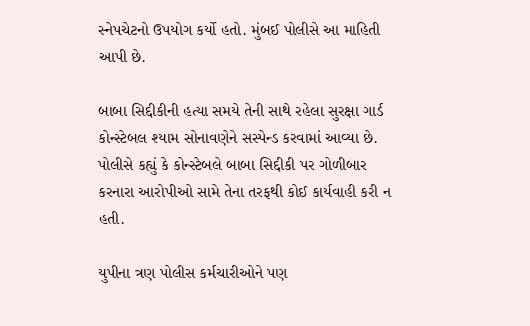સ્નેપચેટનો ઉપયોગ કર્યો હતો. મુંબઈ પોલીસે આ માહિતી આપી છે.

બાબા સિદ્દીકીની હત્યા સમયે તેની સાથે રહેલા સુરક્ષા ગાર્ડ કોન્સ્ટેબલ શ્યામ સોનાવણેને સસ્પેન્ડ કરવામાં આવ્યા છે. પોલીસે કહ્યું કે કોન્સ્ટેબલે બાબા સિદ્દીકી પર ગોળીબાર કરનારા આરોપીઓ સામે તેના તરફથી કોઈ કાર્યવાહી કરી ન હતી.

યુપીના ત્રણ પોલીસ કર્મચારીઓને પણ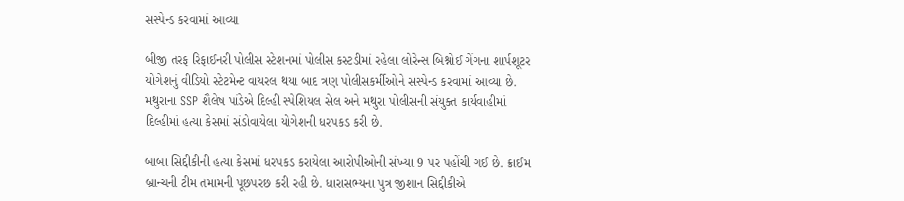સસ્પેન્ડ કરવામાં આવ્યા

બીજી તરફ રિફાઈનરી પોલીસ સ્ટેશનમાં પોલીસ કસ્ટડીમાં રહેલા લોરેન્સ બિશ્નોઈ ગેંગના શાર્પશૂટર યોગેશનું વીડિયો સ્ટેટમેન્ટ વાયરલ થયા બાદ ત્રણ પોલીસકર્મીઓને સસ્પેન્ડ કરવામાં આવ્યા છે. મથુરાના SSP શૈલેષ પાંડેએ દિલ્હી સ્પેશિયલ સેલ અને મથુરા પોલીસની સંયુક્ત કાર્યવાહીમાં દિલ્હીમાં હત્યા કેસમાં સંડોવાયેલા યોગેશની ધરપકડ કરી છે.

બાબા સિદ્દીકીની હત્યા કેસમાં ધરપકડ કરાયેલા આરોપીઓની સંખ્યા 9 પર પહોંચી ગઈ છે. ક્રાઈમ બ્રાન્ચની ટીમ તમામની પૂછપરછ કરી રહી છે. ધારાસભ્યના પુત્ર જીશાન સિદ્દીકીએ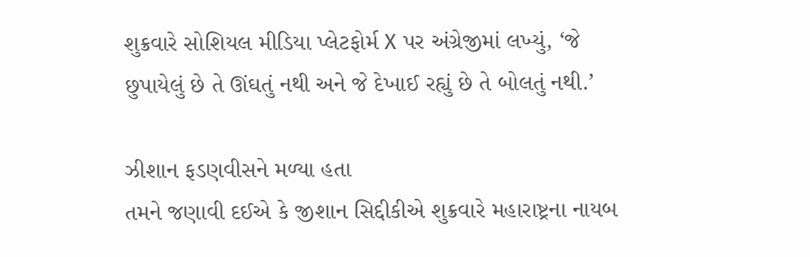શુક્રવારે સોશિયલ મીડિયા પ્લેટફોર્મ X પર અંગ્રેજીમાં લખ્યું, ‘જે છુપાયેલું છે તે ઊંઘતું નથી અને જે દેખાઈ રહ્યું છે તે બોલતું નથી.’

ઝીશાન ફડણવીસને મળ્યા હતા
તમને જણાવી દઈએ કે જીશાન સિદ્દીકીએ શુક્રવારે મહારાષ્ટ્રના નાયબ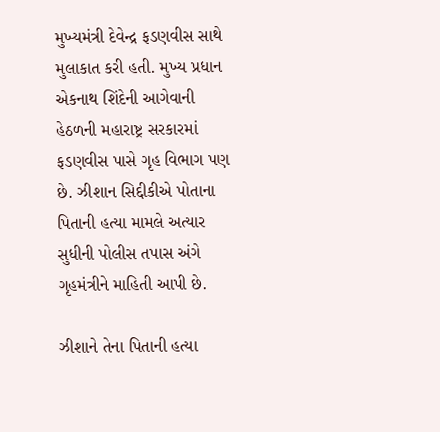મુખ્યમંત્રી દેવેન્દ્ર ફડણવીસ સાથે મુલાકાત કરી હતી. મુખ્ય પ્રધાન એકનાથ શિંદેની આગેવાની હેઠળની મહારાષ્ટ્ર સરકારમાં ફડણવીસ પાસે ગૃહ વિભાગ પણ છે. ઝીશાન સિદ્દીકીએ પોતાના પિતાની હત્યા મામલે અત્યાર સુધીની પોલીસ તપાસ અંગે ગૃહમંત્રીને માહિતી આપી છે.

ઝીશાને તેના પિતાની હત્યા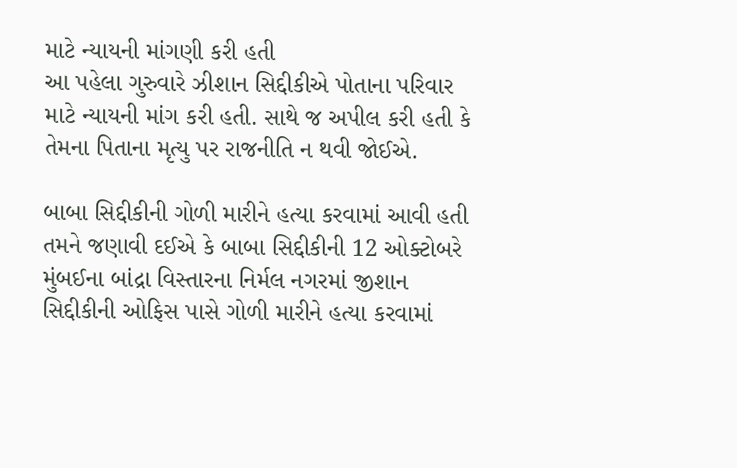માટે ન્યાયની માંગણી કરી હતી
આ પહેલા ગુરુવારે ઝીશાન સિદ્દીકીએ પોતાના પરિવાર માટે ન્યાયની માંગ કરી હતી. સાથે જ અપીલ કરી હતી કે તેમના પિતાના મૃત્યુ પર રાજનીતિ ન થવી જોઈએ.

બાબા સિદ્દીકીની ગોળી મારીને હત્યા કરવામાં આવી હતી
તમને જણાવી દઈએ કે બાબા સિદ્દીકીની 12 ઓક્ટોબરે મુંબઈના બાંદ્રા વિસ્તારના નિર્મલ નગરમાં જીશાન સિદ્દીકીની ઓફિસ પાસે ગોળી મારીને હત્યા કરવામાં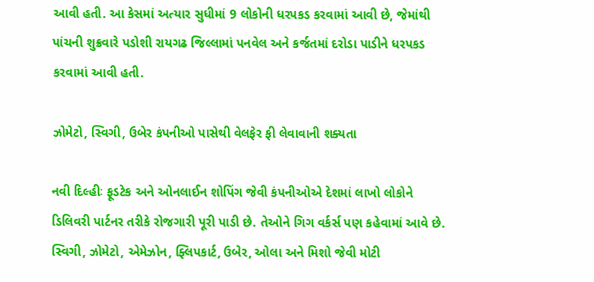આવી હતી. આ કેસમાં અત્યાર સુધીમાં 9 લોકોની ધરપકડ કરવામાં આવી છે, જેમાંથી પાંચની શુક્રવારે પડોશી રાયગઢ જિલ્લામાં પનવેલ અને કર્જતમાં દરોડા પાડીને ધરપકડ કરવામાં આવી હતી.

ઝોમેટો, સ્વિગી, ઉબેર કંપનીઓ પાસેથી વેલફેર ફી લેવાવાની શક્યતા

નવી દિલ્હીઃ ફૂડટેક અને ઓનલાઈન શોપિંગ જેવી કંપનીઓએ દેશમાં લાખો લોકોને ડિલિવરી પાર્ટનર તરીકે રોજગારી પૂરી પાડી છે. તેઓને ગિગ વર્કર્સ પણ કહેવામાં આવે છે. સ્વિગી, ઝોમેટો, એમેઝોન, ફ્લિપકાર્ટ, ઉબેર, ઓલા અને મિશો જેવી મોટી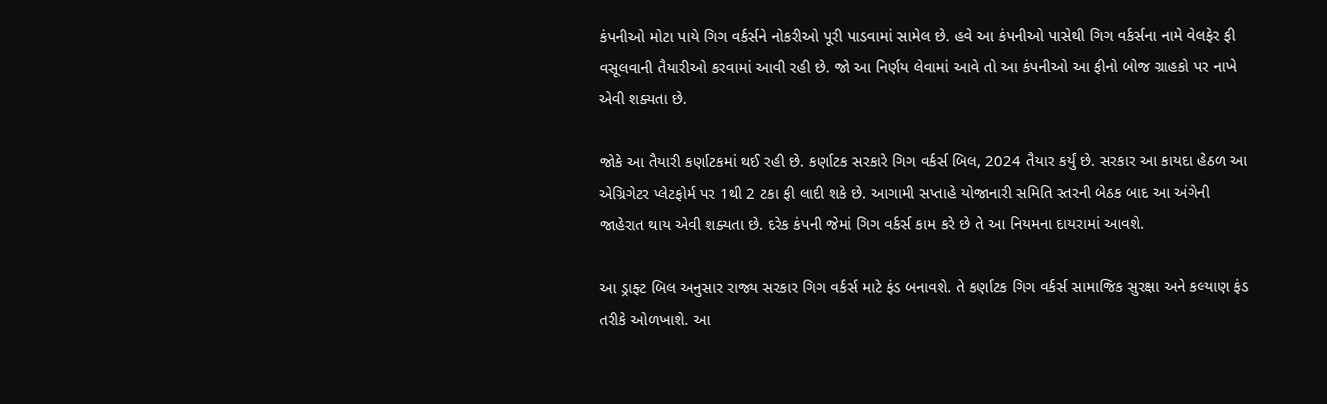કંપનીઓ મોટા પાયે ગિગ વર્કર્સને નોકરીઓ પૂરી પાડવામાં સામેલ છે. હવે આ કંપનીઓ પાસેથી ગિગ વર્કર્સના નામે વેલફેર ફી વસૂલવાની તૈયારીઓ કરવામાં આવી રહી છે. જો આ નિર્ણય લેવામાં આવે તો આ કંપનીઓ આ ફીનો બોજ ગ્રાહકો પર નાખે એવી શક્યતા છે.

જોકે આ તૈયારી કર્ણાટકમાં થઈ રહી છે. કર્ણાટક સરકારે ગિગ વર્કર્સ બિલ, 2024 તૈયાર કર્યું છે. સરકાર આ કાયદા હેઠળ આ એગ્રિગેટર પ્લેટફોર્મ પર 1થી 2 ટકા ફી લાદી શકે છે. આગામી સપ્તાહે યોજાનારી સમિતિ સ્તરની બેઠક બાદ આ અંગેની જાહેરાત થાય એવી શક્યતા છે. દરેક કંપની જેમાં ગિગ વર્કર્સ કામ કરે છે તે આ નિયમના દાયરામાં આવશે.

આ ડ્રાફ્ટ બિલ અનુસાર રાજ્ય સરકાર ગિગ વર્કર્સ માટે ફંડ બનાવશે. તે કર્ણાટક ગિગ વર્કર્સ સામાજિક સુરક્ષા અને કલ્યાણ ફંડ તરીકે ઓળખાશે. આ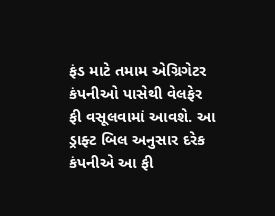ફંડ માટે તમામ એગ્રિગેટર કંપનીઓ પાસેથી વેલફેર ફી વસૂલવામાં આવશે. આ ડ્રાફ્ટ બિલ અનુસાર દરેક કંપનીએ આ ફી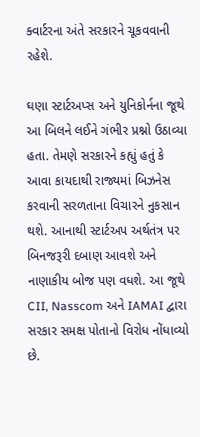ક્વાર્ટરના અંતે સરકારને ચૂકવવાની રહેશે.

ઘણા સ્ટાર્ટઅપ્સ અને યુનિકોર્નના જૂથે આ બિલને લઈને ગંભીર પ્રશ્નો ઉઠાવ્યા હતા. તેમણે સરકારને કહ્યું હતું કે આવા કાયદાથી રાજ્યમાં બિઝનેસ કરવાની સરળતાના વિચારને નુકસાન થશે. આનાથી સ્ટાર્ટઅપ અર્થતંત્ર પર બિનજરૂરી દબાણ આવશે અને નાણાકીય બોજ પણ વધશે. આ જૂથે CII, Nasscom અને IAMAI દ્વારા સરકાર સમક્ષ પોતાનો વિરોધ નોંધાવ્યો છે.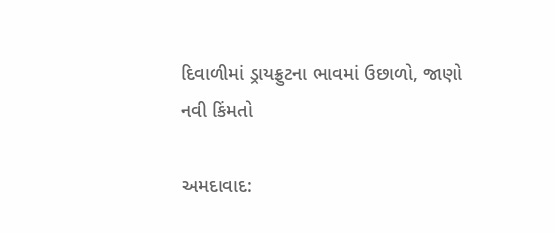દિવાળીમાં ડ્રાયફ્રુટના ભાવમાં ઉછાળો, જાણો નવી કિંમતો

અમદાવાદ: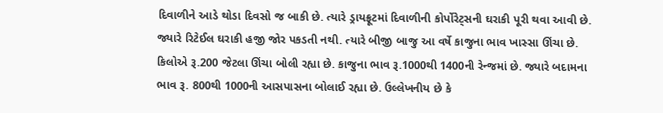દિવાળીને આડે થોડા દિવસો જ બાકી છે. ત્યારે ડ્રાયફ્રૂટમાં દિવાળીની કોર્પોરેટ્‌સની ઘરાકી પૂરી થવા આવી છે. જ્યારે રિટેઈલ ઘરાકી હજી જોર પકડતી નથી. ત્યારે બીજી બાજુ આ વર્ષે કાજુના ભાવ ખાસ્સા ઊંચા છે. કિલોએ રૂ.200 જેટલા ઊંચા બોલી રહ્યા છે. કાજુના ભાવ રૂ.1000થી 1400ની રેન્જમાં છે. જ્યારે બદામના ભાવ રૂ. 800થી 1000ની આસપાસના બોલાઈ રહ્યા છે. ઉલ્લેખનીય છે કે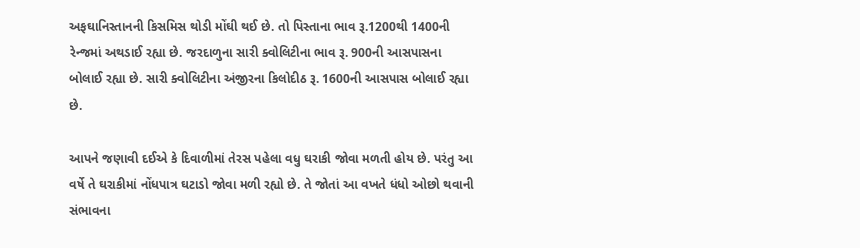અફઘાનિસ્તાનની કિસમિસ થોડી મોંઘી થઈ છે. તો પિસ્તાના ભાવ રૂ.1200થી 1400ની રેન્જમાં અથડાઈ રહ્યા છે. જરદાળુના સારી ક્વોલિટીના ભાવ રૂ. 900ની આસપાસના બોલાઈ રહ્યા છે. સારી ક્વોલિટીના અંજીરના કિલોદીઠ રૂ. 1600ની આસપાસ બોલાઈ રહ્યા છે.

આપને જણાવી દઈએ કે દિવાળીમાં તેરસ પહેલા વધુ ઘરાકી જોવા મળતી હોય છે. પરંતુ આ વર્ષે તે ઘરાકીમાં નોંધપાત્ર ઘટાડો જોવા મળી રહ્યો છે. તે જોતાં આ વખતે ધંધો ઓછો થવાની સંભાવના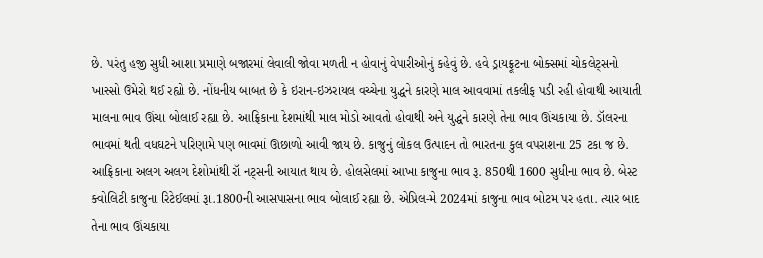છે. પરંતુ હજી સુધી આશા પ્રમાણે બજારમાં લેવાલી જોવા મળતી ન હોવાનું વેપારીઓનું કહેવું છે. હવે ડ્રાયફ્રૂટના બોક્સમાં ચોકલેટ્‌સનો ખાસ્સો ઉમેરો થઈ રહ્યો છે. નોંધનીય બાબત છે કે ઇરાન-ઇઝરાયલ વચ્ચેના યુદ્ધને કારણે માલ આવવામાં તકલીફ પડી રહી હોવાથી આયાતી માલના ભાવ ઊંચા બોલાઈ રહ્યા છે. આફ્રિકાના દેશમાંથી માલ મોડો આવતો હોવાથી અને યુદ્ધને કારણે તેના ભાવ ઊંચકાયા છે. ડૉલરના ભાવમાં થતી વધઘટને પરિણામે પણ ભાવમાં ઊછાળો આવી જાય છે. કાજુનું લોકલ ઉત્પાદન તો ભારતના કુલ વપરાશના 25 ટકા જ છે.  આફ્રિકાના અલગ અલગ દેશોમાંથી રૉ નટ્‌સની આયાત થાય છે. હોલસેલમાં આખા કાજુના ભાવ રૂ. 850થી 1600 સુધીના ભાવ છે. બેસ્ટ ક્વોલિટી કાજુના રિટેઈલમાં રૂા.1800ની આસપાસના ભાવ બોલાઈ રહ્યા છે. એપ્રિલ-મે 2024માં કાજુના ભાવ બોટમ પર હતા. ત્યાર બાદ તેના ભાવ ઊંચકાયા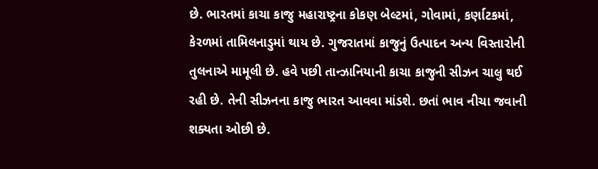છે. ભારતમાં કાચા કાજુ મહારાષ્ટ્રના કોકણ બેલ્ટમાં, ગોવામાં, કર્ણાટકમાં, કેરળમાં તામિલનાડુમાં થાય છે. ગુજરાતમાં કાજુનું ઉત્પાદન અન્ય વિસ્તારોની તુલનાએ મામૂલી છે. હવે પછી તાન્ઝાનિયાની કાચા કાજુની સીઝન ચાલુ થઈ રહી છે. તેની સીઝનના કાજુ ભારત આવવા માંડશે. છતાં ભાવ નીચા જવાની શક્યતા ઓછી છે.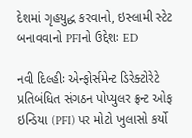દેશમાં ગૃહયુદ્ધ કરવાનો, ઇસ્લામી સ્ટેટ બનાવવાનો PFIનો ઉદ્દેશઃ ED

નવી દિલ્હીઃ એન્ફોર્સમેન્ટ ડિરેક્ટોરેટે પ્રતિબંધિત સંગઠન પોપ્યુલર ફ્રન્ટ ઓફ ઇન્ડિયા (PFI) પર મોટો ખુલાસો કર્યો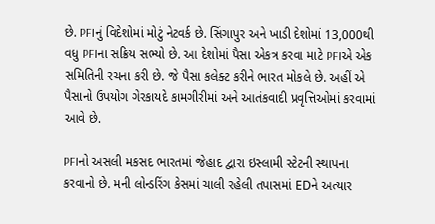છે. PFIનું વિદેશોમાં મોટું નેટવર્ક છે. સિંગાપુર અને ખાડી દેશોમાં 13,000થી વધુ PFIના સક્રિય સભ્યો છે. આ દેશોમાં પૈસા એકત્ર કરવા માટે PFIએ એક સમિતિની રચના કરી છે. જે પૈસા કલેક્ટ કરીને ભારત મોકલે છે. અહીં એ પૈસાનો ઉપયોગ ગેરકાયદે કામગીરીમાં અને આતંકવાદી પ્રવૃત્તિઓમાં કરવામાં આવે છે.

PFIનો અસલી મકસદ ભારતમાં જેહાદ દ્વારા ઇસ્લામી સ્ટેટની સ્થાપના કરવાનો છે. મની લોન્ડરિંગ કેસમાં ચાલી રહેલી તપાસમાં EDને અત્યાર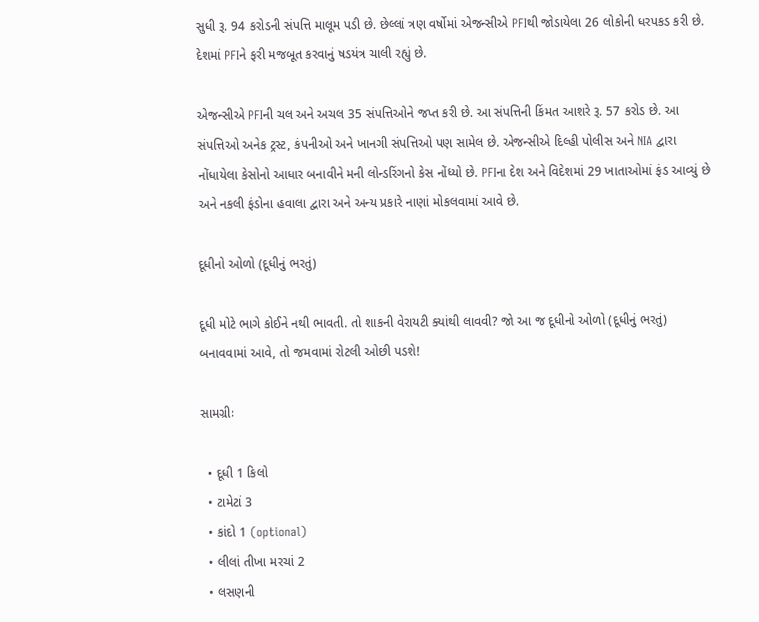સુધી રૂ. 94 કરોડની સંપત્તિ માલૂમ પડી છે. છેલ્લાં ત્રણ વર્ષોમાં એજન્સીએ PFIથી જોડાયેલા 26 લોકોની ધરપકડ કરી છે. દેશમાં PFIને ફરી મજબૂત કરવાનું ષડયંત્ર ચાલી રહ્યું છે.

એજન્સીએ PFIની ચલ અને અચલ 35 સંપત્તિઓને જપ્ત કરી છે. આ સંપત્તિની કિંમત આશરે રૂ. 57 કરોડ છે. આ સંપત્તિઓ અનેક ટ્રસ્ટ, કંપનીઓ અને ખાનગી સંપત્તિઓ પણ સામેલ છે. એજન્સીએ દિલ્હી પોલીસ અને NIA દ્વારા નોંધાયેલા કેસોનો આધાર બનાવીને મની લોન્ડરિંગનો કેસ નોંધ્યો છે. PFIના દેશ અને વિદેશમાં 29 ખાતાઓમાં ફંડ આવ્યું છે અને નકલી ફંડોના હવાલા દ્વારા અને અન્ય પ્રકારે નાણાં મોકલવામાં આવે છે.

દૂધીનો ઓળો (દૂધીનું ભરતું)

દૂધી મોટે ભાગે કોઈને નથી ભાવતી. તો શાકની વેરાયટી ક્યાંથી લાવવી? જો આ જ દૂધીનો ઓળો (દૂધીનું ભરતું) બનાવવામાં આવે, તો જમવામાં રોટલી ઓછી પડશે!

સામગ્રીઃ

  • દૂધી 1 કિલો
  • ટામેટાં 3
  • કાંદો 1 (optional)
  • લીલાં તીખા મરચાં 2
  • લસણની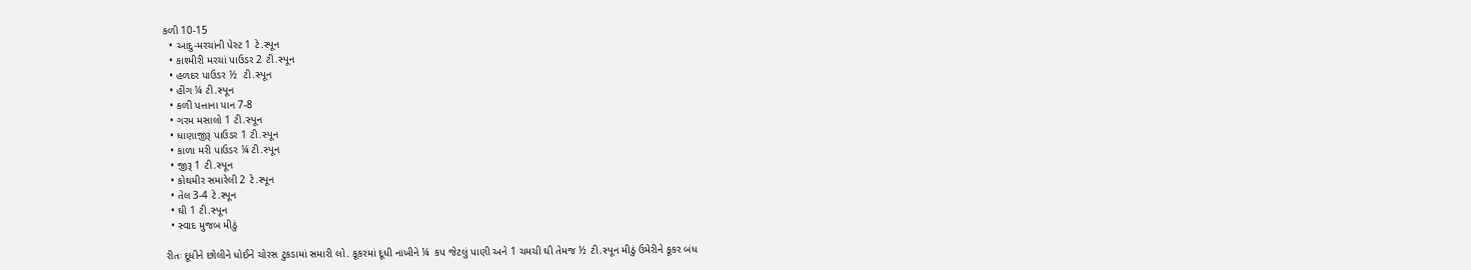કળી 10-15
  • આદુ-મરચાંની પેસ્ટ 1 ટે.સ્પૂન
  • કાશ્મીરી મરચાં પાઉડર 2 ટી.સ્પૂન
  • હળદર પાઉડર ½  ટી.સ્પૂન
  • હીંગ ¼ ટી.સ્પૂન
  • કળી પત્તાના પાન 7-8
  • ગરમ મસાલો 1 ટી.સ્પૂન
  • ધાણાજીરૂ પાઉડર 1 ટી.સ્પૂન
  • કાળા મરી પાઉડર ¼ ટી.સ્પૂન
  • જીરૂ 1 ટી.સ્પૂન
  • કોથમીર સમારેલી 2 ટે.સ્પૂન
  • તેલ 3-4 ટે.સ્પૂન
  • ઘી 1 ટી.સ્પૂન
  • સ્વાદ મુજબ મીઠું

રીતઃ દૂધીને છોલીને ધોઈને ચોરસ ટુકડામાં સમારી લો. કૂકરમાં દૂધી નાખીને ¼  કપ જેટલું પાણી અને 1 ચમચી ઘી તેમજ ½ ટી.સ્પૂન મીઠું ઉમેરીને કૂકર બંધ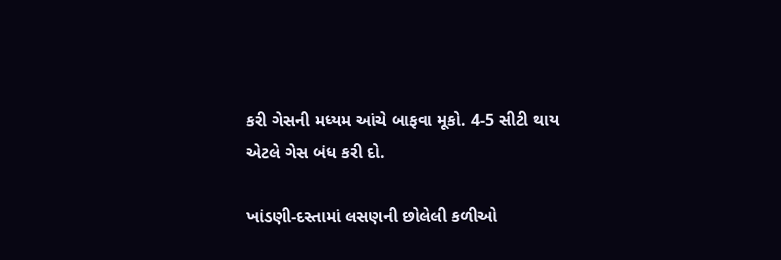કરી ગેસની મધ્યમ આંચે બાફવા મૂકો. 4-5 સીટી થાય એટલે ગેસ બંધ કરી દો.

ખાંડણી-દસ્તામાં લસણની છોલેલી કળીઓ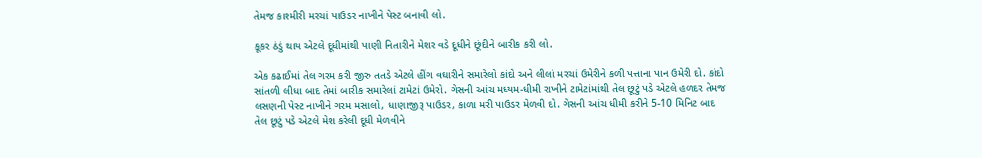તેમજ કાશ્મીરી મરચાં પાઉડર નાખીને પેસ્ટ બનાવી લો.

કૂકર ઠંડું થાય એટલે દૂધીમાંથી પાણી નિતારીને મેશર વડે દૂધીને છૂંદીને બારીક કરી લો.

એક કઢાઈમાં તેલ ગરમ કરી જીરુ તતડે એટલે હીંગ વઘારીને સમારેલો કાંદો અને લીલાં મરચાં ઉમેરીને કળી પત્તાના પાન ઉમેરી દો. કાંદો સાંતળી લીધા બાદ તેમાં બારીક સમારેલાં ટામેટાં ઉમેરો. ગેસની આંચ મધ્યમ-ધીમી રાખીને ટામેટાંમાંથી તેલ છૂટું પડે એટલે હળદર તેમજ લસણની પેસ્ટ નાખીને ગરમ મસાલો, ધાણાજીરૂ પાઉડર, કાળા મરી પાઉડર મેળવી દો. ગેસની આંચ ધીમી કરીને 5-10 મિનિટ બાદ તેલ છૂટું પડે એટલે મેશ કરેલી દૂધી મેળવીને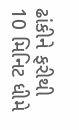ઢાંકીને ફરીથી 10 મિનિટ ધીમે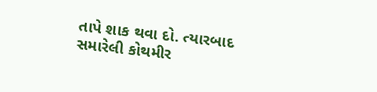તાપે શાક થવા દો. ત્યારબાદ સમારેલી કોથમીર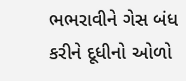ભભરાવીને ગેસ બંધ કરીને દૂધીનો ઓળો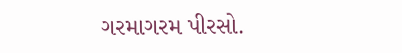ગરમાગરમ પીરસો.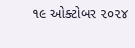૧૯ ઓક્ટોબર ૨૦૨૪